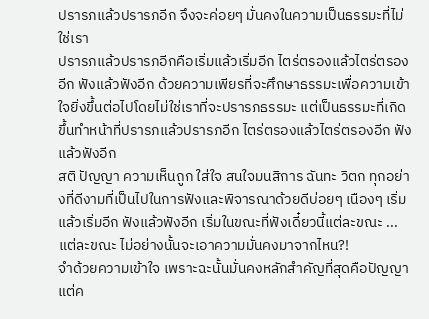ปรารภแล้วปรารภอีก จึงจะค่อยๆ มั่นคงในความเป็นธรรมะที่ไม่ใช่เรา
ปรารภแล้วปรารภอีกคือเริ่มแล้วเริ่มอีก ไตร่ตรองแล้วไตร่ตรองอีก ฟังแล้วฟังอีก ด้วยความเพียรที่จะศึกษาธรรมะเพื่อความเข้าใจยิ่งขึ้นต่อไปโดยไม่ใช่เราที่จะปรารภธรรมะ แต่เป็นธรรมะที่เกิดขึ้นทำหน้าที่ปรารภแล้วปรารภอีก ไตร่ตรองแล้วไตร่ตรองอีก ฟังแล้วฟังอีก
สติ ปัญญา ความเห็นถูก ใส่ใจ สนใจมนสิการ ฉันทะ วิตก ทุกอย่างที่ดีงามที่เป็นไปในการฟังและพิจารณาด้วยดีบ่อยๆ เนืองๆ เริ่มแล้วเริ่มอีก ฟังแล้วฟังอีก เริ่มในขณะที่ฟังเดี๋ยวนี้แต่ละขณะ ... แต่ละขณะ ไม่อย่างนั้นจะเอาความมั่นคงมาจากไหน?!
จำด้วยความเข้าใจ เพราะฉะนั้นมั่นคงหลักสำคัญที่สุดคือปัญญา แต่ค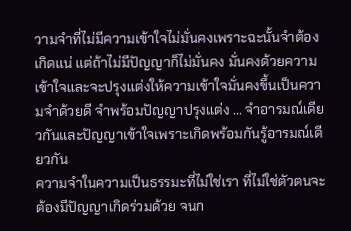วามจำที่ไม่มีความเข้าใจไม่มั่นคงเพราะฉะนั้นจำต้องเกิดแน่ แต่ถ้าไม่มีปัญญาก็ไม่มั่นคง มั่นคงด้วยความเข้าใจและจะปรุงแต่งให้ความเข้าใจมั่นคงขึ้นเป็นความจำด้วยดี จำพร้อมปัญญาปรุงแต่ง ... จำอารมณ์เดียวกันและปัญญาเข้าใจเพราะเกิดพร้อมกันรู้อารมณ์เดียวกัน
ความจำในความเป็นธรรมะที่ไม่ใช่เรา ที่ไม่ใช่ตัวตนจะต้องมีปัญญาเกิดร่วมด้วย จนก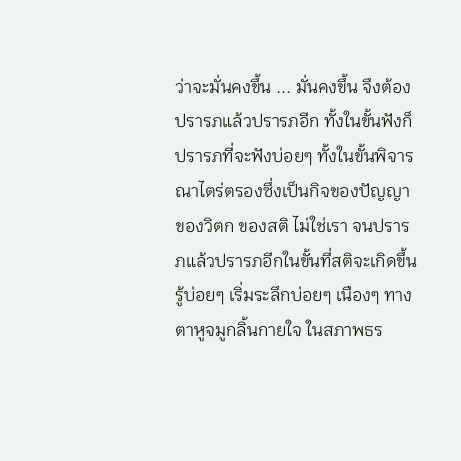ว่าจะมั่นคงขึ้น ... มั่นคงขึ้น จึงต้องปรารภแล้วปรารภอีก ทั้งในขั้นฟังก็ปรารภที่จะฟังบ่อยๆ ทั้งในขั้นพิจารณาไตร่ตรองซึ่งเป็นกิจของปัญญา ของวิตก ของสติ ไม่ใช่เรา จนปรารภแล้วปรารภอีกในขั้นที่สติจะเกิดขึ้นรู้บ่อยๆ เริ่มระลึกบ่อยๆ เนืองๆ ทางตาหูจมูกลิ้นกายใจ ในสภาพธร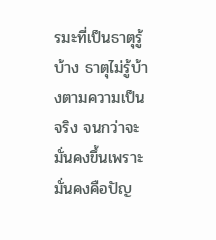รมะที่เป็นธาตุรู้บ้าง ธาตุไม่รู้บ้างตามความเป็นจริง จนกว่าจะมั่นคงขึ้นเพราะมั่นคงคือปัญ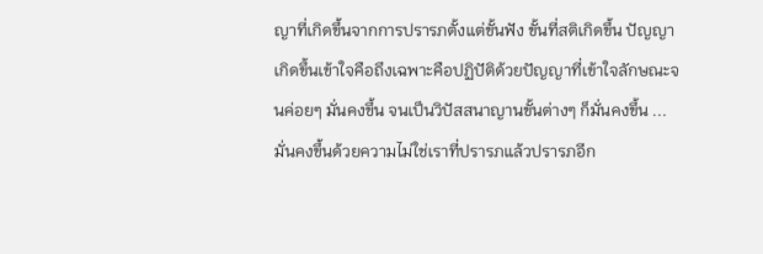ญาที่เกิดขึ้นจากการปรารภตั้งแต่ขั้นฟัง ขั้นที่สติเกิดขึ้น ปัญญาเกิดขึ้นเข้าใจคือถึงเฉพาะคือปฏิปัติด้วยปัญญาที่เข้าใจลักษณะจนค่อยๆ มั่นคงขึ้น จนเป็นวิปัสสนาญานขั้นต่างๆ ก็มั่นคงขึ้น ... มั่นคงขึ้นด้วยความไม่ใช่เราที่ปรารภแล้วปรารภอีก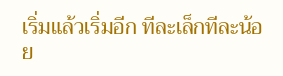เริ่มแล้วเริ่มอีก ทีละเล็กทีละน้อย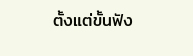ตั้งแต่ขั้นฟัง